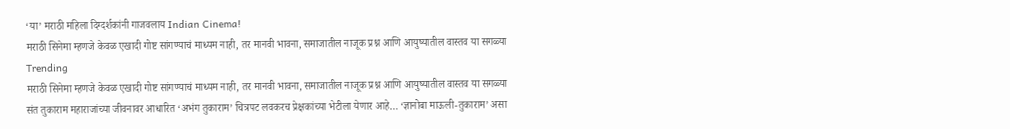‘या’ मराठी महिला दिग्दर्शकांनी गाजवलाय Indian Cinema!
मराठी सिनेमा म्हणजे केवळ एखादी गोष्ट सांगण्याचं माध्यम नाही, तर मानवी भावना, समाजातील नाजूक प्रश्न आणि आयुष्यातील वास्तव या सगळ्या
Trending
मराठी सिनेमा म्हणजे केवळ एखादी गोष्ट सांगण्याचं माध्यम नाही, तर मानवी भावना, समाजातील नाजूक प्रश्न आणि आयुष्यातील वास्तव या सगळ्या
संत तुकाराम महाराजांच्या जीवनावर आधारित ‘अभंग तुकाराम’ चित्रपट लवकरच प्रेक्षकांच्या भेटीला येणार आहे… ‘ज्ञानोबा माऊली-तुकाराम’ असा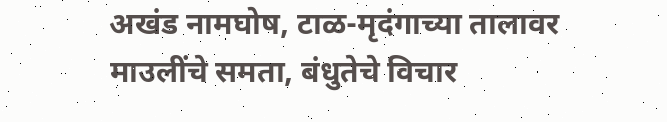अखंड नामघोष, टाळ-मृदंगाच्या तालावर
माउलींचे समता, बंधुतेचे विचार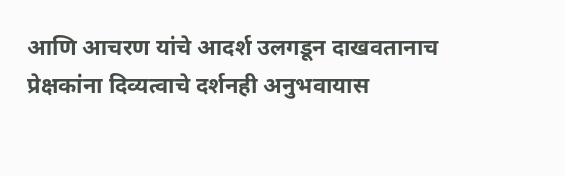आणि आचरण यांचे आदर्श उलगडून दाखवतानाच प्रेक्षकांना दिव्यत्वाचे दर्शनही अनुभवायास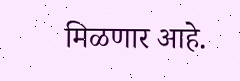मिळणार आहे.